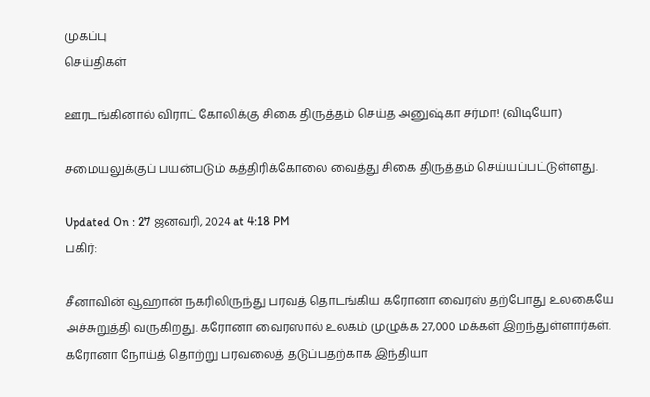முகப்பு
செய்திகள்

ஊரடங்கினால் விராட் கோலிக்கு சிகை திருத்தம் செய்த அனுஷ்கா சர்மா! (விடியோ)

சமையலுக்குப் பயன்படும் கத்திரிக்கோலை வைத்து சிகை திருத்தம் செய்யப்பட்டுள்ளது.

Updated On : 27 ஜனவரி, 2024 at 4:18 PM
பகிர்:

சீனாவின் வூஹான் நகரிலிருந்து பரவத் தொடங்கிய கரோனா வைரஸ் தற்போது உலகையே அச்சுறுத்தி வருகிறது. கரோனா வைரஸால் உலகம் முழுக்க 27,000 மக்கள் இறந்துள்ளார்கள். கரோனா நோய்த் தொற்று பரவலைத் தடுப்பதற்காக இந்தியா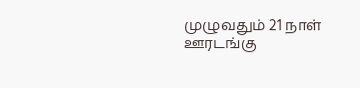முழுவதும் 21 நாள் ஊரடங்கு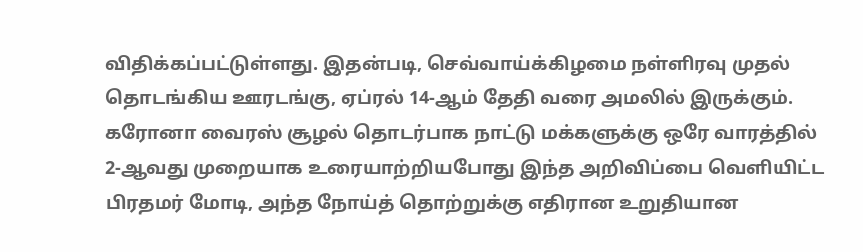விதிக்கப்பட்டுள்ளது. இதன்படி, செவ்வாய்க்கிழமை நள்ளிரவு முதல் தொடங்கிய ஊரடங்கு, ஏப்ரல் 14-ஆம் தேதி வரை அமலில் இருக்கும். கரோனா வைரஸ் சூழல் தொடர்பாக நாட்டு மக்களுக்கு ஒரே வாரத்தில் 2-ஆவது முறையாக உரையாற்றியபோது இந்த அறிவிப்பை வெளியிட்ட பிரதமர் மோடி, அந்த நோய்த் தொற்றுக்கு எதிரான உறுதியான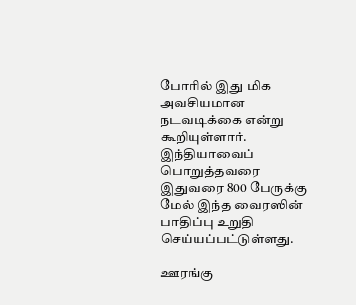போரில் இது மிக அவசியமான நடவடிக்கை என்று கூறியுள்ளார். இந்தியாவைப் பொறுத்தவரை இதுவரை 800 பேருக்கு மேல் இந்த வைரஸின் பாதிப்பு உறுதி செய்யப்பட்டுள்ளது.

ஊரங்கு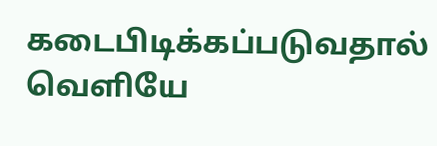கடைபிடிக்கப்படுவதால் வெளியே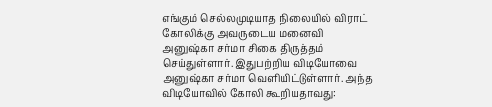எங்கும் செல்லமுடியாத நிலையில் விராட் கோலிக்கு அவருடைய மனைவி அனுஷ்கா சர்மா சிகை திருத்தம் செய்துள்ளார். இதுபற்றிய விடியோவை அனுஷ்கா சர்மா வெளியிட்டுள்ளார். அந்த விடியோவில் கோலி கூறியதாவது: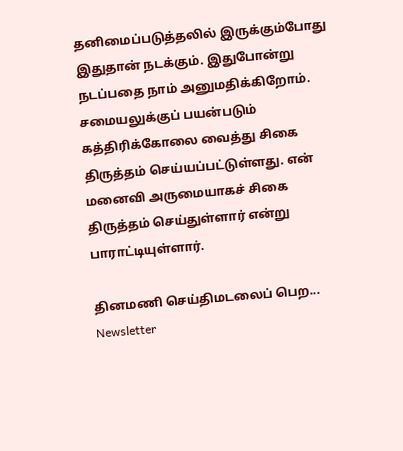தனிமைப்படுத்தலில் இருக்கும்போது இதுதான் நடக்கும். இதுபோன்று நடப்பதை நாம் அனுமதிக்கிறோம். சமையலுக்குப் பயன்படும் கத்திரிக்கோலை வைத்து சிகை திருத்தம் செய்யப்பட்டுள்ளது. என் மனைவி அருமையாகச் சிகை திருத்தம் செய்துள்ளார் என்று பாராட்டியுள்ளார்.

தினமணி செய்திமடலைப் பெற... Newsletter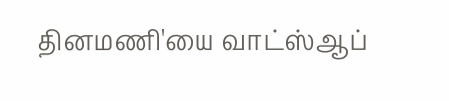தினமணி'யை வாட்ஸ்ஆப்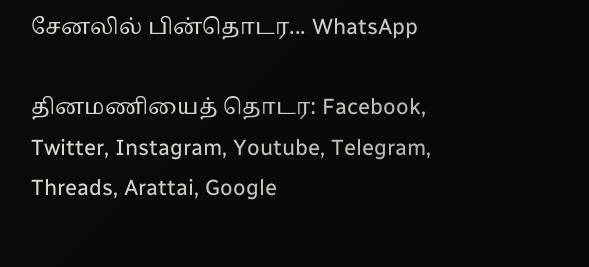சேனலில் பின்தொடர... WhatsApp

தினமணியைத் தொடர: Facebook, Twitter, Instagram, Youtube, Telegram, Threads, Arattai, Google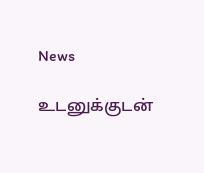News

உடனுக்குடன்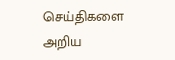செய்திகளை அறிய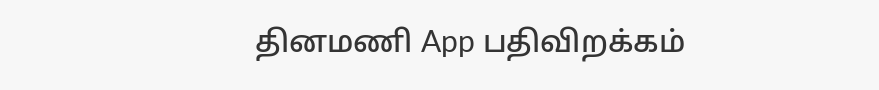தினமணி App பதிவிறக்கம்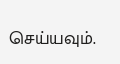செய்யவும்.